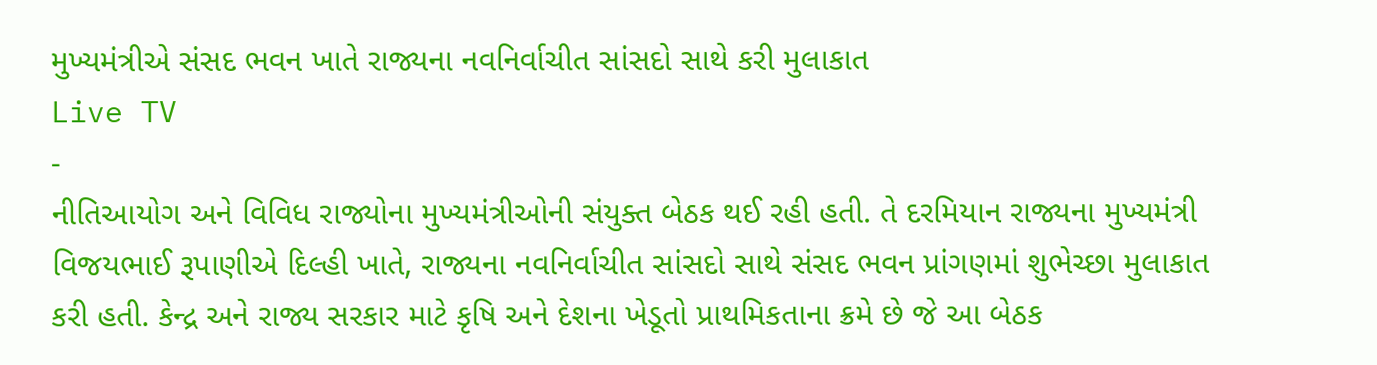મુખ્યમંત્રીએ સંસદ ભવન ખાતે રાજ્યના નવનિર્વાચીત સાંસદો સાથે કરી મુલાકાત
Live TV
-
નીતિઆયોગ અને વિવિધ રાજ્યોના મુખ્યમંત્રીઓની સંયુક્ત બેઠક થઈ રહી હતી. તે દરમિયાન રાજ્યના મુખ્યમંત્રી વિજયભાઈ રૂપાણીએ દિલ્હી ખાતે, રાજ્યના નવનિર્વાચીત સાંસદો સાથે સંસદ ભવન પ્રાંગણમાં શુભેચ્છા મુલાકાત કરી હતી. કેન્દ્ર અને રાજ્ય સરકાર માટે કૃષિ અને દેશના ખેડૂતો પ્રાથમિકતાના ક્રમે છે જે આ બેઠક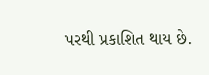પરથી પ્રકાશિત થાય છે.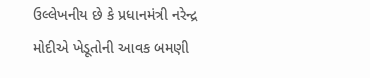ઉલ્લેખનીય છે કે પ્રધાનમંત્રી નરેન્દ્ર મોદીએ ખેડૂતોની આવક બમણી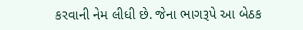કરવાની નેમ લીધી છે. જેના ભાગરૂપે આ બેઠક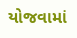યોજવામાં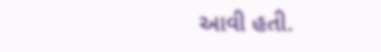આવી હતી.